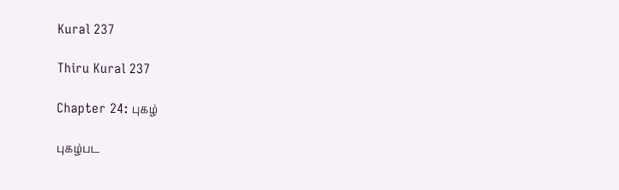Kural 237

Thiru Kural 237

Chapter 24: புகழ்

புகழ்பட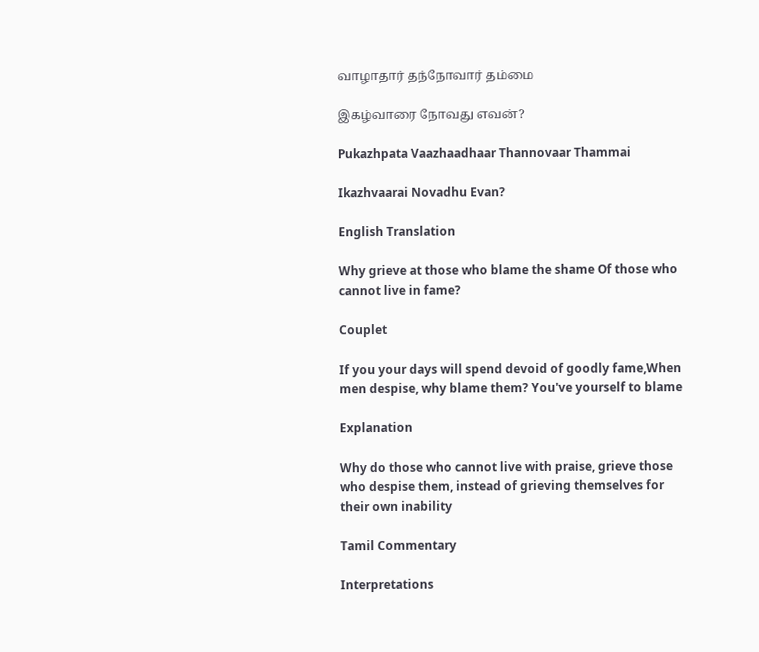வாழாதார் தந்நோவார் தம்மை

இகழ்வாரை நோவது எவன்?

Pukazhpata Vaazhaadhaar Thannovaar Thammai

Ikazhvaarai Novadhu Evan?

English Translation

Why grieve at those who blame the shame Of those who cannot live in fame?

Couplet

If you your days will spend devoid of goodly fame,When men despise, why blame them? You've yourself to blame

Explanation

Why do those who cannot live with praise, grieve those who despise them, instead of grieving themselves for their own inability

Tamil Commentary

Interpretations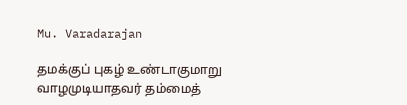Mu. Varadarajan

தமக்குப் புகழ் உண்டாகுமாறு வாழமுடியாதவர் தம்மைத்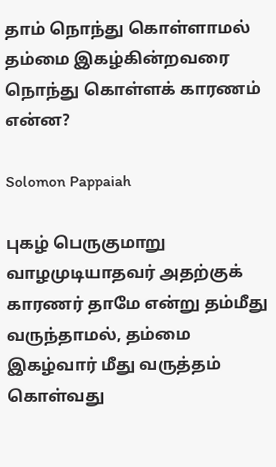தாம் நொந்து கொள்ளாமல் தம்மை இகழ்கின்றவரை நொந்து கொள்ளக் காரணம் என்ன?

Solomon Pappaiah

புகழ் பெருகுமாறு வாழமுடியாதவர் அதற்குக் காரணர் தாமே என்று தம்மீது வருந்தாமல், தம்மை இகழ்வார் மீது வருத்தம் கொள்வது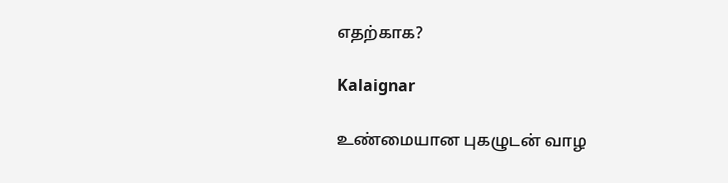எதற்காக?

Kalaignar

உண்மையான புகழுடன் வாழ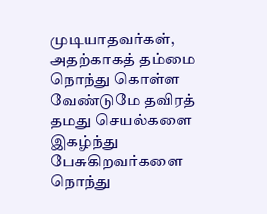முடியாதவர்கள், அதற்காகத் தம்மை நொந்து கொள்ள வேண்டுமே தவிரத் தமது செயல்களை இகழ்ந்து பேசுகிறவர்களை நொந்து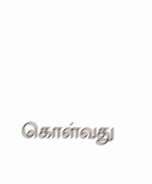கொள்வது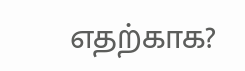எதற்காக?